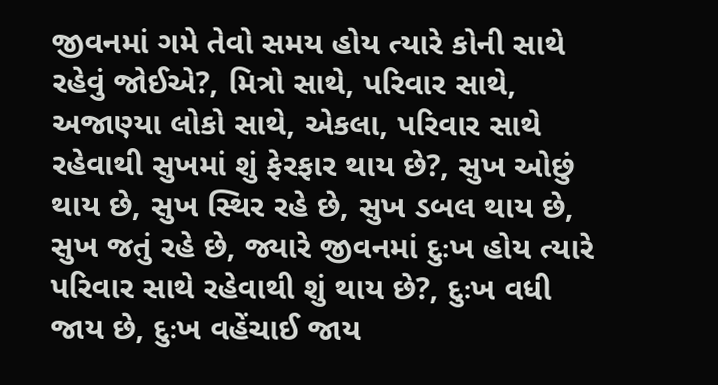જીવનમાં ગમે તેવો સમય હોય ત્યારે કોની સાથે રહેવું જોઈએ?, મિત્રો સાથે, પરિવાર સાથે, અજાણ્યા લોકો સાથે, એકલા, પરિવાર સાથે રહેવાથી સુખમાં શું ફેરફાર થાય છે?, સુખ ઓછું થાય છે, સુખ સ્થિર રહે છે, સુખ ડબલ થાય છે, સુખ જતું રહે છે, જ્યારે જીવનમાં દુઃખ હોય ત્યારે પરિવાર સાથે રહેવાથી શું થાય છે?, દુઃખ વધી જાય છે, દુઃખ વહેંચાઈ જાય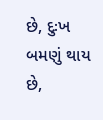છે, દુઃખ બમણું થાય છે,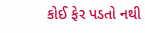કોઈ ફેર પડતો નથી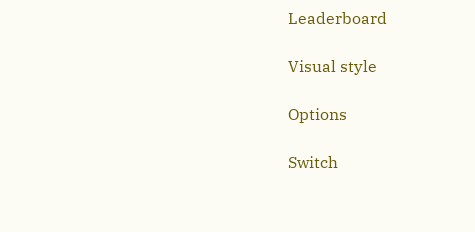Leaderboard

Visual style

Options

Switch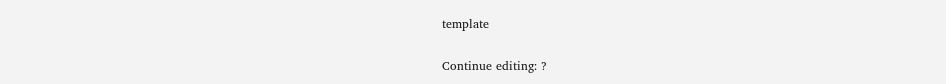template

Continue editing: ?